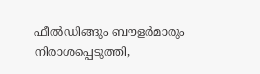ഫീല്‍ഡിങ്ങും ബൗളര്‍മാരും നിരാശപ്പെടുത്തി,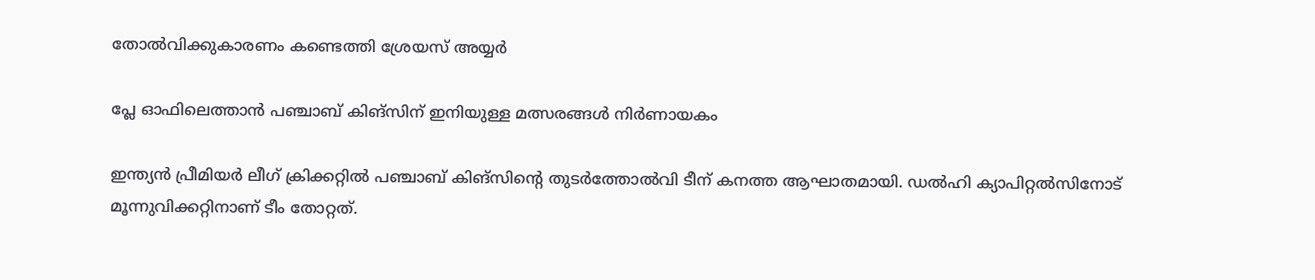തോല്‍വിക്കുകാരണം കണ്ടെത്തി ശ്രേയസ് അയ്യര്‍

പ്ലേ ഓഫിലെത്താന്‍ പഞ്ചാബ് കിങ്‌സിന് ഇനിയുള്ള മത്സരങ്ങള്‍ നിര്‍ണായകം

ഇന്ത്യന്‍ പ്രീമിയര്‍ ലീഗ് ക്രിക്കറ്റില്‍ പഞ്ചാബ് കിങ്‌സിന്റെ തുടര്‍ത്തോല്‍വി ടീന് കനത്ത ആഘാതമായി. ഡല്‍ഹി ക്യാപിറ്റല്‍സിനോട് മൂന്നുവിക്കറ്റിനാണ് ടീം തോറ്റത്.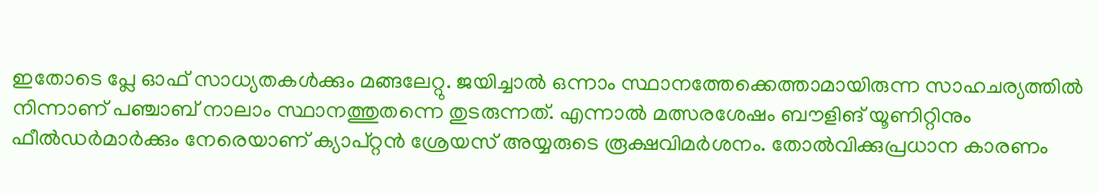ഇതോടെ പ്ലേ ഓഫ് സാധ്യതകള്‍ക്കും മങ്ങലേറ്റു. ജയിച്ചാല്‍ ഒന്നാം സ്ഥാനത്തേക്കെത്താമായിരുന്ന സാഹചര്യത്തില്‍ നിന്നാണ് പഞ്ചാബ് നാലാം സ്ഥാനത്തുതന്നെ തുടരുന്നത്. എന്നാല്‍ മത്സരശേഷം ബൗളിങ് യൂണിറ്റിനും ഫീല്‍ഡര്‍മാര്‍ക്കും നേരെയാണ് ക്യാപ്റ്റന്‍ ശ്രേയസ് അയ്യരുടെ രൂക്ഷവിമര്‍ശനം. തോല്‍വിക്കുപ്രധാന കാരണം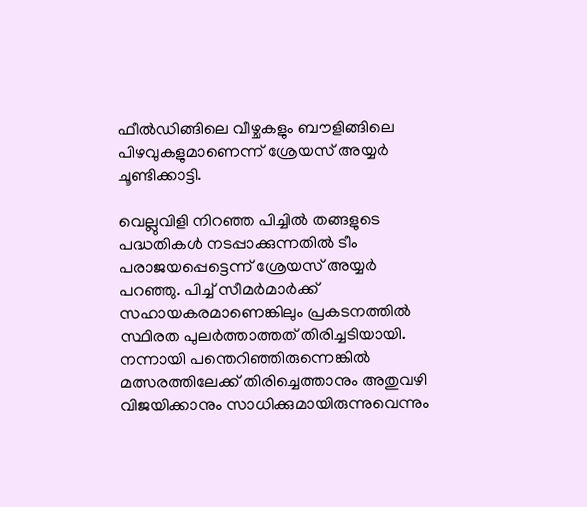ഫീല്‍ഡിങ്ങിലെ വീഴ്ചകളും ബൗളിങ്ങിലെ പിഴവുകളുമാണെന്ന് ശ്രേയസ് അയ്യര്‍ ചൂണ്ടിക്കാട്ടി.

വെല്ലുവിളി നിറഞ്ഞ പിച്ചില്‍ തങ്ങളുടെ പദ്ധതികള്‍ നടപ്പാക്കുന്നതില്‍ ടീം പരാജയപ്പെട്ടെന്ന് ശ്രേയസ് അയ്യര്‍ പറഞ്ഞു. പിച്ച് സീമര്‍മാര്‍ക്ക് സഹായകരമാണെങ്കിലും പ്രകടനത്തില്‍ സ്ഥിരത പുലര്‍ത്താത്തത് തിരിച്ചടിയായി. നന്നായി പന്തെറിഞ്ഞിരുന്നെങ്കില്‍ മത്സരത്തിലേക്ക് തിരിച്ചെത്താനും അതുവഴി വിജയിക്കാനും സാധിക്കുമായിരുന്നുവെന്നും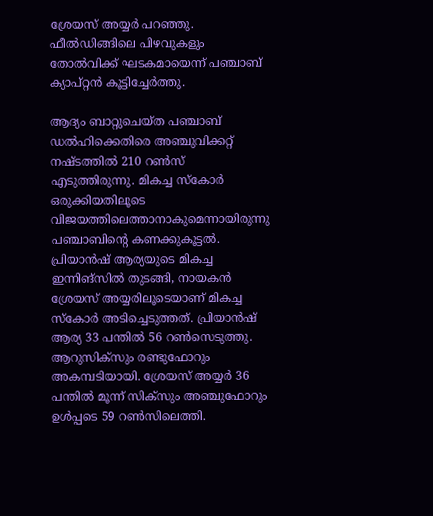ശ്രേയസ് അയ്യര്‍ പറഞ്ഞു. ഫീല്‍ഡിങ്ങിലെ പിഴവുകളും തോല്‍വിക്ക് ഘടകമായെന്ന് പഞ്ചാബ് ക്യാപ്റ്റന്‍ കൂട്ടിച്ചേര്‍ത്തു.

ആദ്യം ബാറ്റുചെയ്ത പഞ്ചാബ് ഡല്‍ഹിക്കെതിരെ അഞ്ചുവിക്കറ്റ് നഷ്ടത്തില്‍ 210 റണ്‍സ് എടുത്തിരുന്നു. മികച്ച സ്‌കോര്‍ ഒരുക്കിയതിലൂടെ വിജയത്തിലെത്താനാകുമെന്നായിരുന്നു പഞ്ചാബിന്റെ കണക്കുകൂട്ടല്‍. പ്രിയാന്‍ഷ് ആര്യയുടെ മികച്ച ഇന്നിങ്സില്‍ തുടങ്ങി, നായകന്‍ ശ്രേയസ് അയ്യരിലൂടെയാണ് മികച്ച സ്‌കോര്‍ അടിച്ചെടുത്തത്. പ്രിയാന്‍ഷ് ആര്യ 33 പന്തില്‍ 56 റണ്‍സെടുത്തു. ആറുസിക്സും രണ്ടുഫോറും അകമ്പടിയായി. ശ്രേയസ് അയ്യര്‍ 36 പന്തില്‍ മൂന്ന് സിക്സും അഞ്ചുഫോറും ഉള്‍പ്പടെ 59 റണ്‍സിലെത്തി.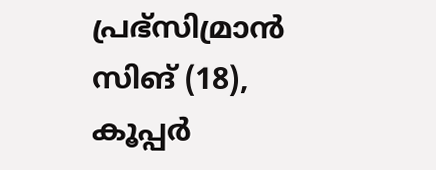പ്രഭ്സിമ്രാന്‍ സിങ് (18), കൂപ്പര്‍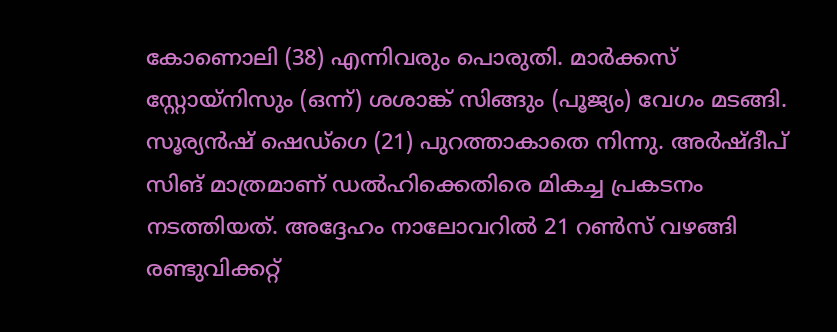കോണൊലി (38) എന്നിവരും പൊരുതി. മാര്‍ക്കസ് സ്റ്റോയ്നിസും (ഒന്ന്) ശശാങ്ക് സിങ്ങും (പൂജ്യം) വേഗം മടങ്ങി. സൂര്യന്‍ഷ് ഷെഡ്ഗെ (21) പുറത്താകാതെ നിന്നു. അര്‍ഷ്ദീപ് സിങ് മാത്രമാണ് ഡല്‍ഹിക്കെതിരെ മികച്ച പ്രകടനം നടത്തിയത്. അദ്ദേഹം നാലോവറില്‍ 21 റണ്‍സ് വഴങ്ങി രണ്ടുവിക്കറ്റ്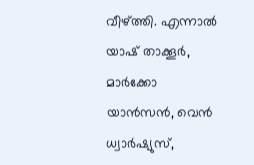വീഴ്ത്തി. എന്നാല്‍ യാഷ് താക്കൂര്‍, മാര്‍ക്കോ യാന്‍സന്‍, വെന്‍ ധ്വാര്‍ഷ്യുസ്,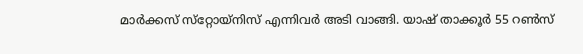മാര്‍ക്കസ് സ്‌റ്റോയ്‌നിസ് എന്നിവര്‍ അടി വാങ്ങി. യാഷ് താക്കൂര്‍ 55 റണ്‍സ്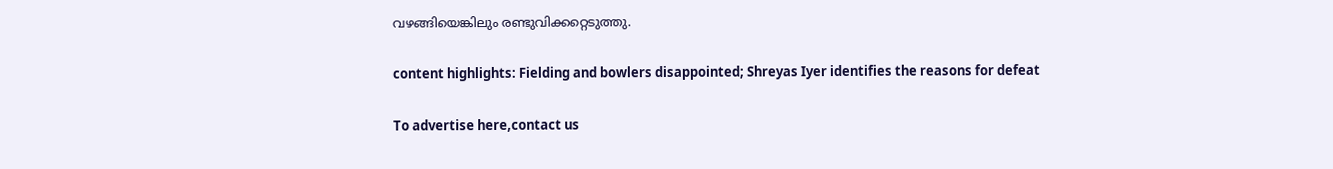വഴങ്ങിയെങ്കിലും രണ്ടുവിക്കറ്റെടുത്തു.

content highlights: Fielding and bowlers disappointed; Shreyas Iyer identifies the reasons for defeat

To advertise here,contact us